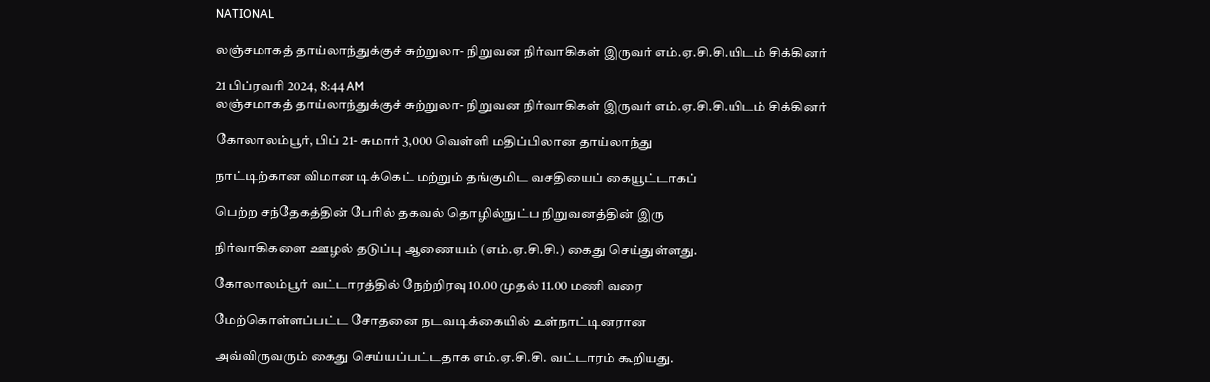NATIONAL

லஞ்சமாகத் தாய்லாந்துக்குச் சுற்றுலா- நிறுவன நிர்வாகிகள் இருவர் எம்.ஏ.சி.சி.யிடம் சிக்கினர்

21 பிப்ரவரி 2024, 8:44 AM
லஞ்சமாகத் தாய்லாந்துக்குச் சுற்றுலா- நிறுவன நிர்வாகிகள் இருவர் எம்.ஏ.சி.சி.யிடம் சிக்கினர்

கோலாலம்பூர், பிப் 21- சுமார் 3,000 வெள்ளி மதிப்பிலான தாய்லாந்து

நாட்டிற்கான விமான டிக்கெட் மற்றும் தங்குமிட வசதியைப் கையூட்டாகப்

பெற்ற சந்தேகத்தின் பேரில் தகவல் தொழில்நுட்ப நிறுவனத்தின் இரு

நிர்வாகிகளை ஊழல் தடுப்பு ஆணையம் (எம்.ஏ.சி.சி.) கைது செய்துள்ளது.

கோலாலம்பூர் வட்டாரத்தில் நேற்றிரவு 10.00 முதல் 11.00 மணி வரை

மேற்கொள்ளப்பட்ட சோதனை நடவடிக்கையில் உள்நாட்டினரான

அவ்விருவரும் கைது செய்யப்பட்டதாக எம்.ஏ.சி.சி. வட்டாரம் கூறியது.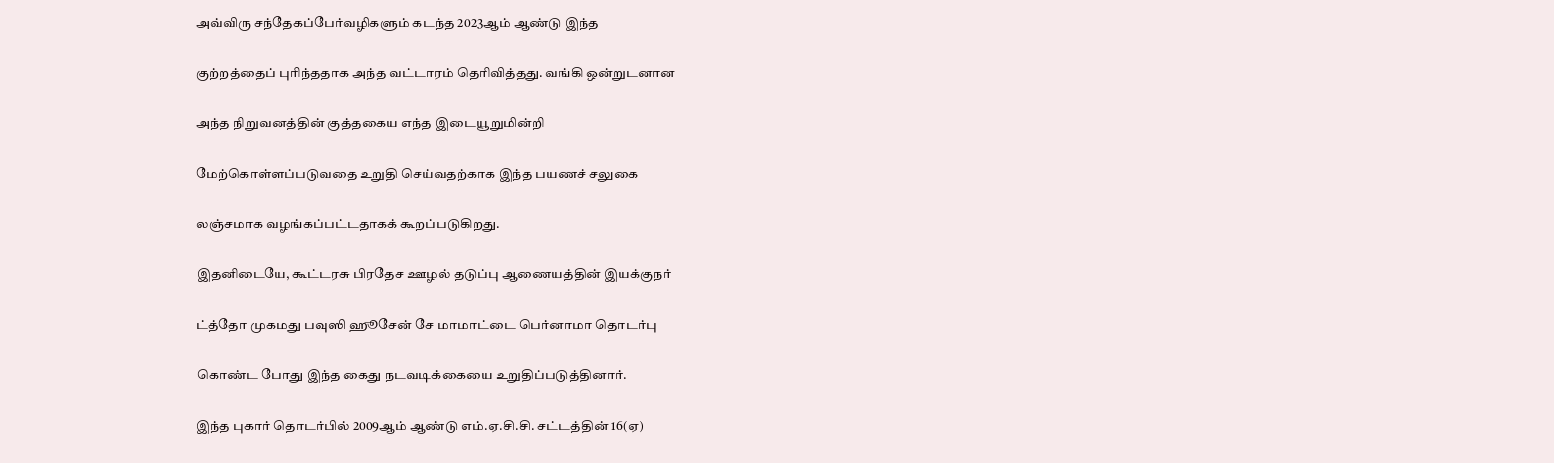அவ்விரு சந்தேகப்பேர்வழிகளும் கடந்த 2023ஆம் ஆண்டு இந்த

குற்றத்தைப் புரிந்ததாக அந்த வட்டாரம் தெரிவித்தது. வங்கி ஒன்றுடனான

அந்த நிறுவனத்தின் குத்தகைய எந்த இடையூறுமின்றி

மேற்கொள்ளப்படுவதை உறுதி செய்வதற்காக இந்த பயணச் சலுகை

லஞ்சமாக வழங்கப்பட்டதாகக் கூறப்படுகிறது.

இதனிடையே, கூட்டரசு பிரதேச ஊழல் தடுப்பு ஆணையத்தின் இயக்குநர்

ட்த்தோ முகமது பவுஸி ஹூசேன் சே மாமாட்டை பெர்னாமா தொடர்பு

கொண்ட போது இந்த கைது நடவடிக்கையை உறுதிப்படுத்தினார்.

இந்த புகார் தொடர்பில் 2009ஆம் ஆண்டு எம்.ஏ.சி.சி. சட்டத்தின் 16(ஏ)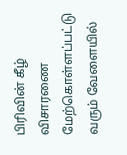பிரிவின் கீழ் விசாரணை மேற்கொள்ளப்பட்டு வரும் வேளையில்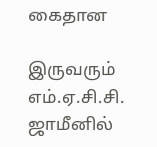கைதான

இருவரும் எம்.ஏ.சி.சி. ஜாமீனில்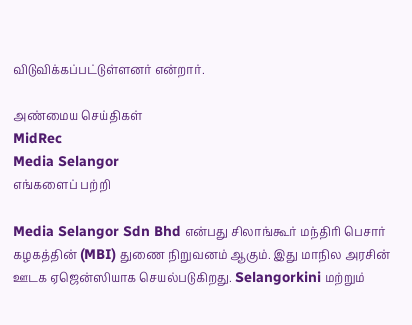விடுவிக்கப்பட்டுள்ளனர் என்றார்.

அண்மைய செய்திகள்
MidRec
Media Selangor
எங்களைப் பற்றி

Media Selangor Sdn Bhd என்பது சிலாங்கூர் மந்திரி பெசார் கழகத்தின் (MBI) துணை நிறுவனம் ஆகும். இது மாநில அரசின் ஊடக ஏஜென்ஸியாக செயல்படுகிறது. Selangorkini மற்றும்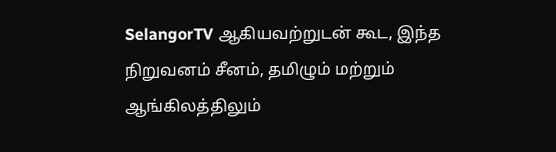SelangorTV ஆகியவற்றுடன் கூட, இந்த நிறுவனம் சீனம், தமிழும் மற்றும் ஆங்கிலத்திலும்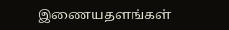இணையதளங்கள்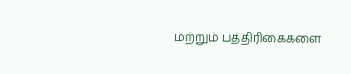மற்றும் பத்திரிகைகளை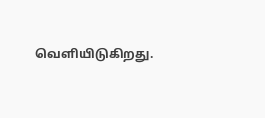வெளியிடுகிறது.